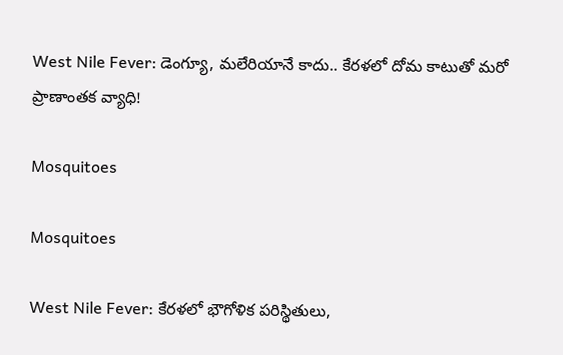West Nile Fever: డెంగ్యూ, మలేరియానే కాదు.. కేరళలో దోమ కాటుతో మరో ప్రాణాంతక వ్యాధి!

Mosquitoes

Mosquitoes

West Nile Fever: కేరళలో భౌగోళిక పరిస్థితులు,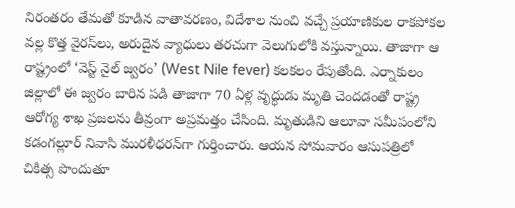నిరంతరం తేమతో కూడిన వాతావరణం, విదేశాల నుంచి వచ్చే ప్రయాణికుల రాకపోకల వల్ల కొత్త వైరస్‌లు, అరుదైన వ్యాధులు తరచుగా వెలుగులోకి వస్తున్నాయి. తాజాగా ఆ రాష్ట్రంలో ‘వెస్ట్ నైల్ జ్వరం’ (West Nile fever) కలకలం రేపుతోంది. ఎర్నాకులం జిల్లాలో ఈ జ్వరం బారిన పడి తాజాగా 70 ఏళ్ల వృద్ధుడు మృతి చెందడంతో రాష్ట్ర ఆరోగ్య శాఖ ప్రజలను తీవ్రంగా అప్రమత్తం చేసింది. మృతుడిని ఆలూవా సమీపంలోని కడంగల్లూర్ నివాసి మురళీధరన్‌గా గుర్తించారు. ఆయన సోమవారం ఆసుపత్రిలో చికిత్స పొందుతూ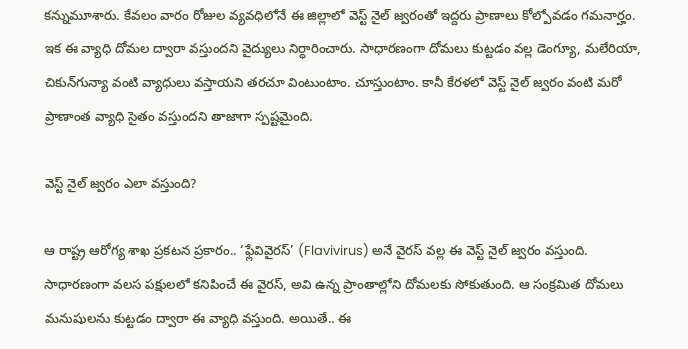కన్నుమూశారు. కేవలం వారం రోజుల వ్యవధిలోనే ఈ జిల్లాలో వెస్ట్ నైల్ జ్వరంతో ఇద్దరు ప్రాణాలు కోల్పోవడం గమనార్హం. ఇక ఈ వ్యాధి దోమల ద్వారా వస్తుందని వైద్యులు నిర్ధారించారు. సాధారణంగా దోమలు కుట్టడం వల్ల డెంగ్యూ, మలేరియా, చికున్‌గున్యా వంటి వ్యాధులు వస్తాయని తరచూ వింటుంటాం. చూస్తుంటాం. కానీ కేరళలో వెస్ట్ నైల్ జ్వరం వంటి మరో ప్రాణాంత వ్యాధి సైతం వస్తుందని తాజాగా స్పష్టమైంది.

వెస్ట్ నైల్ జ్వరం ఎలా వస్తుంది?

ఆ రాష్ట్ర ఆరోగ్య శాఖ ప్రకటన ప్రకారం.. ‘ఫ్లేవివైరస్’ (Flavivirus) అనే వైరస్ వల్ల ఈ వెస్ట్ నైల్ జ్వరం వస్తుంది. సాధారణంగా వలస పక్షులలో కనిపించే ఈ వైరస్, అవి ఉన్న ప్రాంతాల్లోని దోమలకు సోకుతుంది. ఆ సంక్రమిత దోమలు మనుషులను కుట్టడం ద్వారా ఈ వ్యాధి వస్తుంది. అయితే.. ఈ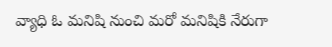వ్యాధి ఓ మనిషి నుంచి మరో మనిషికి నేరుగా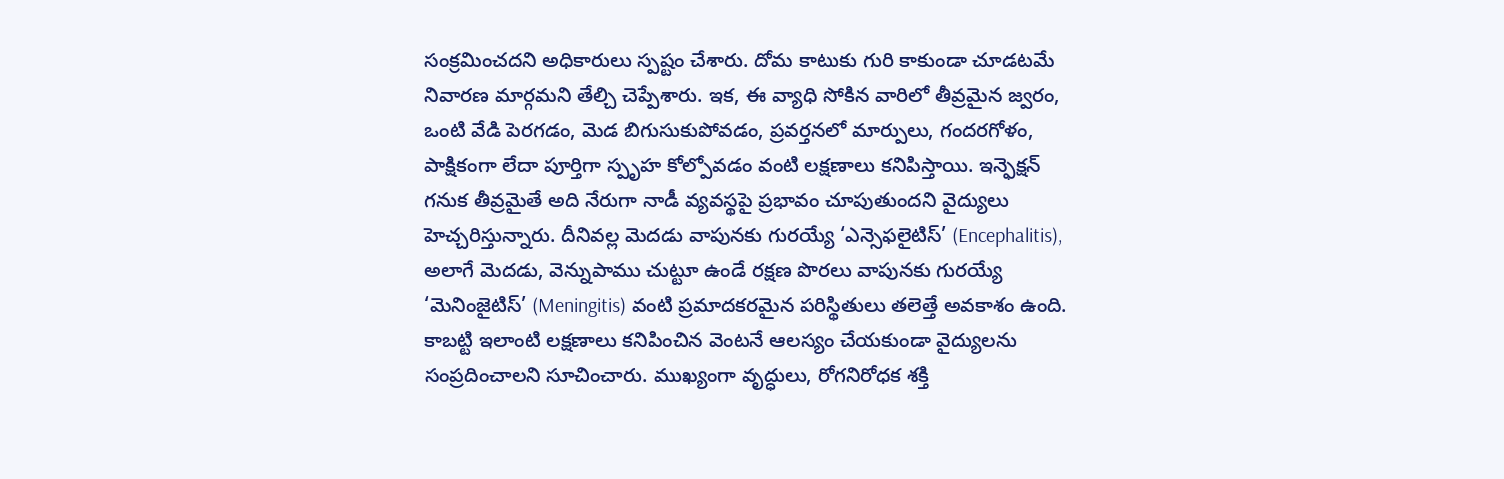సంక్రమించదని అధికారులు స్పష్టం చేశారు. దోమ కాటుకు గురి కాకుండా చూడటమే నివారణ మార్గమని తేల్చి చెప్పేశారు. ఇక, ఈ వ్యాధి సోకిన వారిలో తీవ్రమైన జ్వరం, ఒంటి వేడి పెరగడం, మెడ బిగుసుకుపోవడం, ప్రవర్తనలో మార్పులు, గందరగోళం, పాక్షికంగా లేదా పూర్తిగా స్పృహ కోల్పోవడం వంటి లక్షణాలు కనిపిస్తాయి. ఇన్ఫెక్షన్ గనుక తీవ్రమైతే అది నేరుగా నాడీ వ్యవస్థపై ప్రభావం చూపుతుందని వైద్యులు హెచ్చరిస్తున్నారు. దీనివల్ల మెదడు వాపునకు గురయ్యే ‘ఎన్సెఫలైటిస్’ (Encephalitis), అలాగే మెదడు, వెన్నుపాము చుట్టూ ఉండే రక్షణ పొరలు వాపునకు గురయ్యే ‘మెనింజైటిస్’ (Meningitis) వంటి ప్రమాదకరమైన పరిస్థితులు తలెత్తే అవకాశం ఉంది. కాబట్టి ఇలాంటి లక్షణాలు కనిపించిన వెంటనే ఆలస్యం చేయకుండా వైద్యులను సంప్రదించాలని సూచించారు. ముఖ్యంగా వృద్ధులు, రోగనిరోధక శక్తి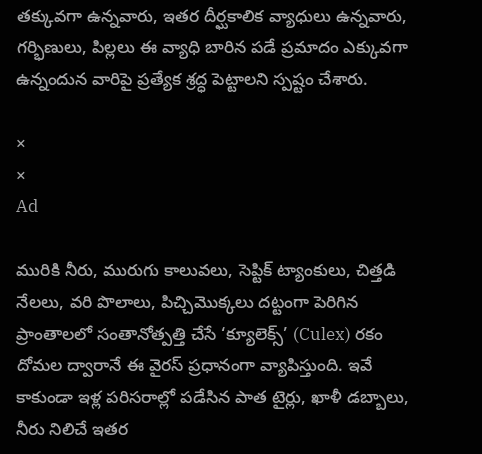తక్కువగా ఉన్నవారు, ఇతర దీర్ఘకాలిక వ్యాధులు ఉన్నవారు, గర్భిణులు, పిల్లలు ఈ వ్యాధి బారిన పడే ప్రమాదం ఎక్కువగా ఉన్నందున వారిపై ప్రత్యేక శ్రద్ధ పెట్టాలని స్పష్టం చేశారు.

×
×
Ad

మురికి నీరు, మురుగు కాలువలు, సెప్టిక్ ట్యాంకులు, చిత్తడి నేలలు, వరి పొలాలు, పిచ్చిమొక్కలు దట్టంగా పెరిగిన ప్రాంతాలలో సంతానోత్పత్తి చేసే ‘క్యూలెక్స్’ (Culex) రకం దోమల ద్వారానే ఈ వైరస్ ప్రధానంగా వ్యాపిస్తుంది. ఇవే కాకుండా ఇళ్ల పరిసరాల్లో పడేసిన పాత టైర్లు, ఖాళీ డబ్బాలు, నీరు నిలిచే ఇతర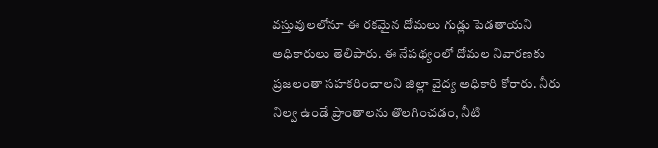వస్తువులలోనూ ఈ రకమైన దోమలు గుడ్లు పెడతాయని అధికారులు తెలిపారు. ఈ నేపథ్యంలో దోమల నివారణకు ప్రజలంతా సహకరించాలని జిల్లా వైద్య అధికారి కోరారు. నీరు నిల్వ ఉండే ప్రాంతాలను తొలగించడం, నీటి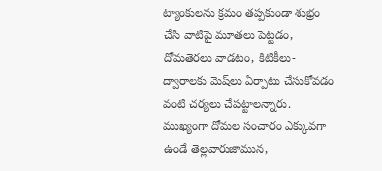ట్యాంకులను క్రమం తప్పకుండా శుభ్రం చేసి వాటిపై మూతలు పెట్టడం, దోమతెరలు వాడటం, కిటికీలు-ద్వారాలకు మెష్‌లు ఏర్పాటు చేసుకోవడం వంటి చర్యలు చేపట్టాలన్నారు. ముఖ్యంగా దోమల సంచారం ఎక్కువగా ఉండే తెల్లవారుజామున,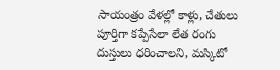సాయంత్రం వేళల్లో కాళ్లు, చేతులు పూర్తిగా కప్పేసేలా లేత రంగు దుస్తులు ధరించాలని, మస్కిటో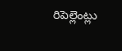రిపెల్లెంట్లు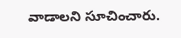వాడాలని సూచించారు.